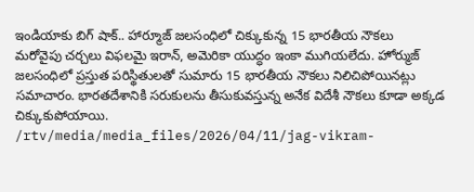ఇండియాకు బిగ్ షాక్.. హార్మూజ్ జలసంధిలో చిక్కుకున్న 15 భారతీయ నౌకలు
మరోవైపు చర్చలు విఫలమై ఇరాన్, అమెరికా యుద్ధం ఇంకా ముగియలేదు. హోర్ముజ్ జలసంధిలో ప్రస్తుత పరిస్థితులతో సుమారు 15 భారతీయ నౌకలు నిలిచిపోయినట్లు సమాచారం. భారతదేశానికి సరుకులను తీసుకువస్తున్న అనేక విదేశీ నౌకలు కూడా అక్కడ చిక్కుకుపోయాయి.
/rtv/media/media_files/2026/04/11/jag-vikram-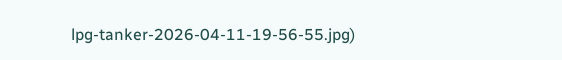lpg-tanker-2026-04-11-19-56-55.jpg)